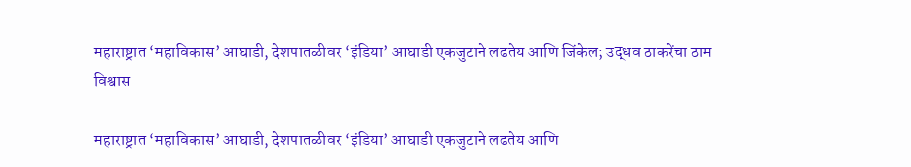महाराष्ट्रात ‘महाविकास’ आघाडी, देशपातळीवर ‘इंडिया’ आघाडी एकजुटाने लढतेय आणि जिंकेल; उद्धव ठाकरेंचा ठाम विश्वास

महाराष्ट्रात ‘महाविकास’ आघाडी, देशपातळीवर ‘इंडिया’ आघाडी एकजुटाने लढतेय आणि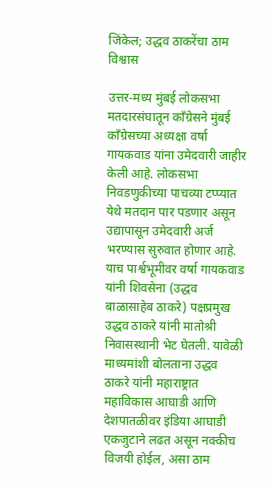जिंकेल; उद्धव ठाकरेंचा ठाम विश्वास

उत्तर-मध्य मुंबई लोकसभा मतदारसंघातून काँग्रेसने मुंबई काँग्रेसच्या अध्यक्षा वर्षा गायकवाड यांना उमेदवारी जाहीर केली आहे. लोकसभा निवडणुकीच्या पाचव्या टप्प्यात येथे मतदान पार पडणार असून उद्यापासून उमेदवारी अर्ज भरण्यास सुरुवात होणार आहे. याच पार्श्वभूमीवर वर्षा गायकवाड यांनी शिवसेना (उद्धव बाळासाहेब ठाकरे) पक्षप्रमुख उद्धव ठाकरे यांनी मातोश्री निवासस्थानी भेट घेतली. यावेळी माध्यमांशी बोलताना उद्धव ठाकरे यांनी महाराष्ट्रात महाविकास आघाडी आणि देशपातळीवर इंडिया आघाडी एकजुटाने लढत असून नक्कीच विजयी होईल, असा ठाम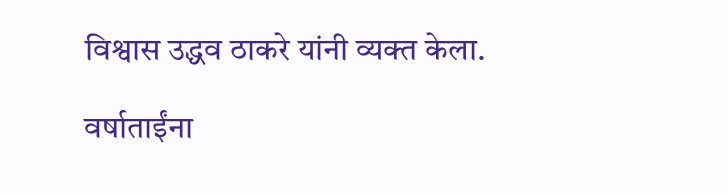विश्वास उद्धव ठाकरे यांनी व्यक्त केला.

वर्षाताईंना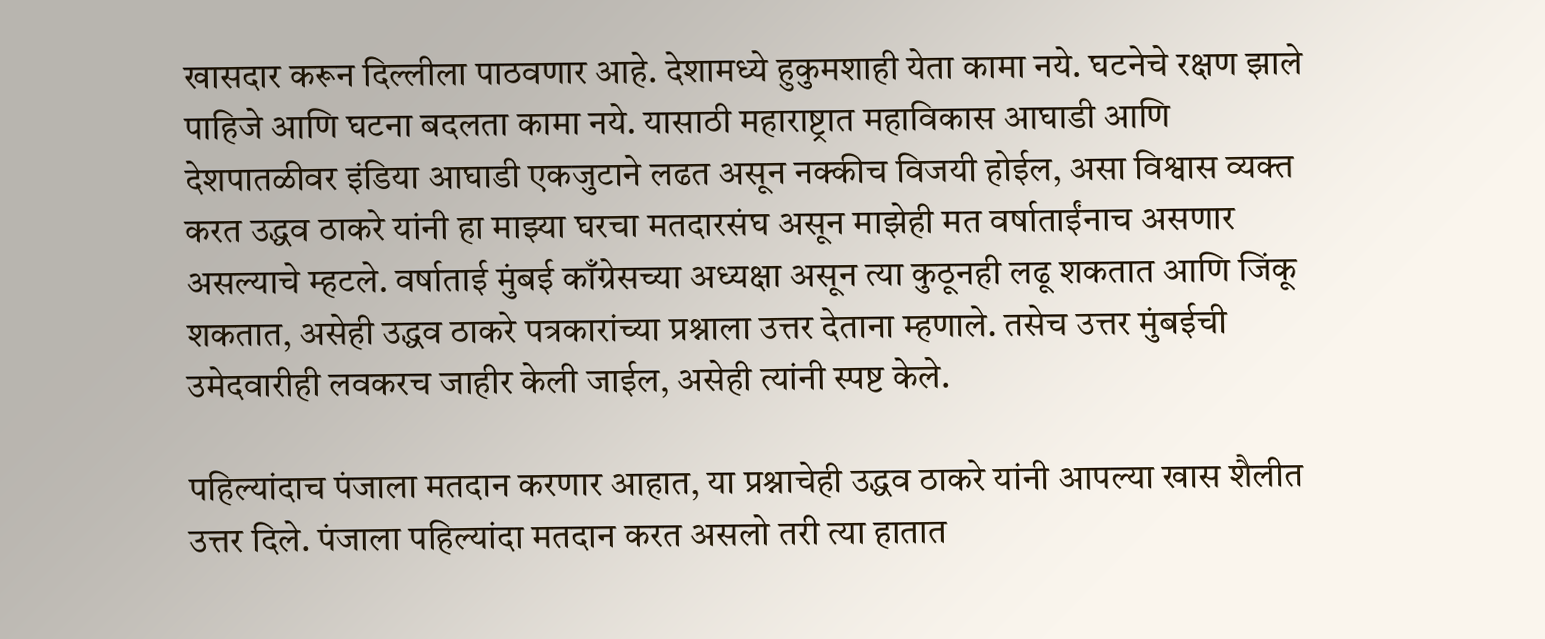खासदार करून दिल्लीला पाठवणार आहे. देशामध्ये हुकुमशाही येता कामा नये. घटनेचे रक्षण झाले पाहिजे आणि घटना बदलता कामा नये. यासाठी महाराष्ट्रात महाविकास आघाडी आणि देशपातळीवर इंडिया आघाडी एकजुटाने लढत असून नक्कीच विजयी होईल, असा विश्वास व्यक्त करत उद्धव ठाकरे यांनी हा माझ्या घरचा मतदारसंघ असून माझेही मत वर्षाताईंनाच असणार असल्याचे म्हटले. वर्षाताई मुंबई काँग्रेसच्या अध्यक्षा असून त्या कुठूनही लढू शकतात आणि जिंकू शकतात, असेही उद्धव ठाकरे पत्रकारांच्या प्रश्नाला उत्तर देताना म्हणाले. तसेच उत्तर मुंबईची उमेदवारीही लवकरच जाहीर केली जाईल, असेही त्यांनी स्पष्ट केले.

पहिल्यांदाच पंजाला मतदान करणार आहात, या प्रश्नाचेही उद्धव ठाकरे यांनी आपल्या खास शैलीत उत्तर दिले. पंजाला पहिल्यांदा मतदान करत असलो तरी त्या हातात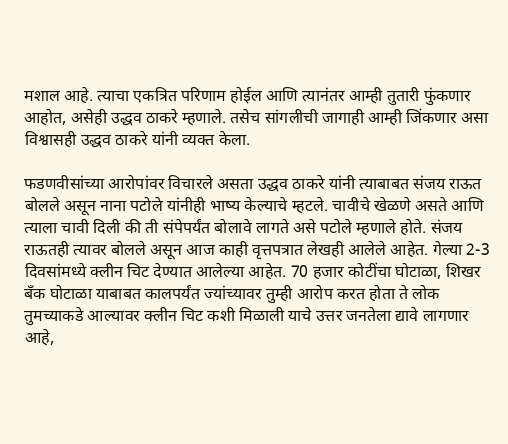मशाल आहे. त्याचा एकत्रित परिणाम होईल आणि त्यानंतर आम्ही तुतारी फुंकणार आहोत, असेही उद्धव ठाकरे म्हणाले. तसेच सांगलीची जागाही आम्ही जिंकणार असा विश्वासही उद्धव ठाकरे यांनी व्यक्त केला.

फडणवीसांच्या आरोपांवर विचारले असता उद्धव ठाकरे यांनी त्याबाबत संजय राऊत बोलले असून नाना पटोले यांनीही भाष्य केल्याचे म्हटले. चावीचे खेळणे असते आणि त्याला चावी दिली की ती संपेपर्यंत बोलावे लागते असे पटोले म्हणाले होते. संजय राऊतही त्यावर बोलले असून आज काही वृत्तपत्रात लेखही आलेले आहेत. गेल्या 2-3 दिवसांमध्ये क्लीन चिट देण्यात आलेल्या आहेत. 70 हजार कोटींचा घोटाळा, शिखर बँक घोटाळा याबाबत कालपर्यंत ज्यांच्यावर तुम्ही आरोप करत होता ते लोक तुमच्याकडे आल्यावर क्लीन चिट कशी मिळाली याचे उत्तर जनतेला द्यावे लागणार आहे,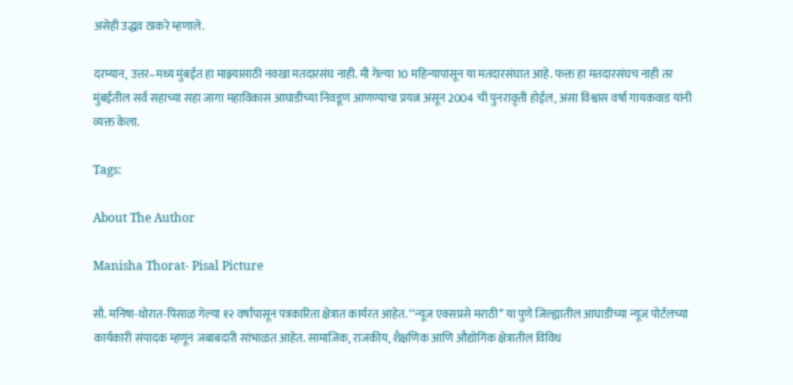असेही उद्धव ठाकरे म्हणाले.

दरम्यान, उत्तर–मध्य मुंबईत हा माझ्यासाठी नवखा मतदारसंघ नाही. मी गेल्या 10 महिन्यापासून या मतदारसंघात आहे. फक्त हा मतदारसंघच नाही तर मुंबईतील सर्व सहाच्या सहा जागा महाविकास आघाडीच्या निवडूण आणण्याचा प्रयत्न असून 2004 ची पुनरावृत्ती होईल, असा विश्वास वर्षा गायकवाड यांनी व्यक्त केला.

Tags:

About The Author

Manisha Thorat- Pisal Picture

सौ. मनिषा-थोरात-पिसाळ गेल्या १२ वर्षांपासून पत्रकारिता क्षेत्रात कार्यरत आहेत. ‘‘न्यूज एक्सप्रसे मराठी’’ या पुणे जिल्ह्यातील आघाडीच्या न्यूज पोर्टलच्या कार्यकारी संपादक म्हणून जबाबदारी सांभाळत आहेत. सामाजिक, राजकीय, शैक्षणिक आणि औद्योगिक क्षेत्रातील विविध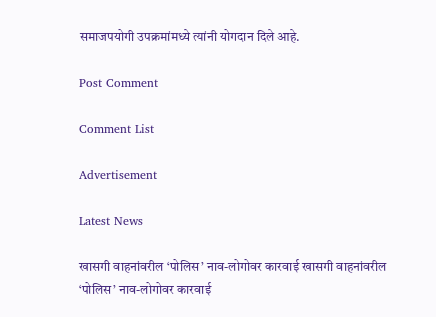समाजपयोगी उपक्रमांमध्ये त्यांनी योगदान दिले आहे.

Post Comment

Comment List

Advertisement

Latest News

खासगी वाहनांवरील ‘पोलिस’ नाव-लोगोवर कारवाई खासगी वाहनांवरील ‘पोलिस’ नाव-लोगोवर कारवाई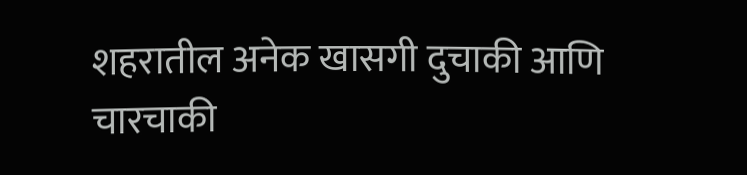शहरातील अनेक खासगी दुचाकी आणि चारचाकी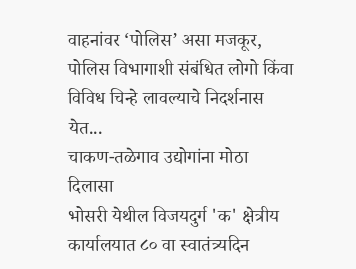वाहनांवर ‘पोलिस’ असा मजकूर, पोलिस विभागाशी संबंधित लोगो किंवा विविध चिन्हे लावल्याचे निदर्शनास येत...
चाकण-तळेगाव उद्योगांना मोठा दिलासा
भोसरी येथील विजयदुर्ग 'क' क्षेत्रीय कार्यालयात ८० वा स्वातंत्र्यदिन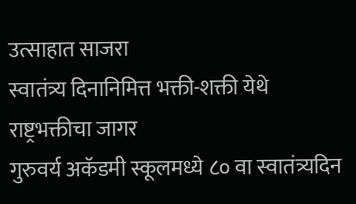उत्साहात साजरा
स्वातंत्र्य दिनानिमित्त भक्ती-शक्ती येथे राष्ट्रभक्तीचा जागर
गुरुवर्य अकॅडमी स्कूलमध्ये ८० वा स्वातंत्र्यदिन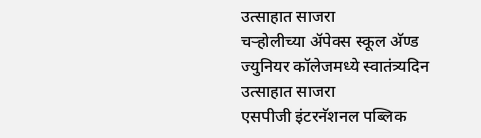उत्साहात साजरा
चऱ्होलीच्या अ‍ॅपेक्स स्कूल अ‍ॅण्ड ज्युनियर कॉलेजमध्ये स्वातंत्र्यदिन उत्साहात साजरा
एसपीजी इंटरनॅशनल पब्लिक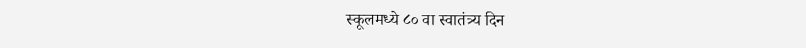स्कूलमध्ये ८० वा स्वातंत्र्य दिन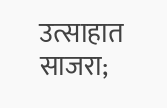उत्साहात साजरा;